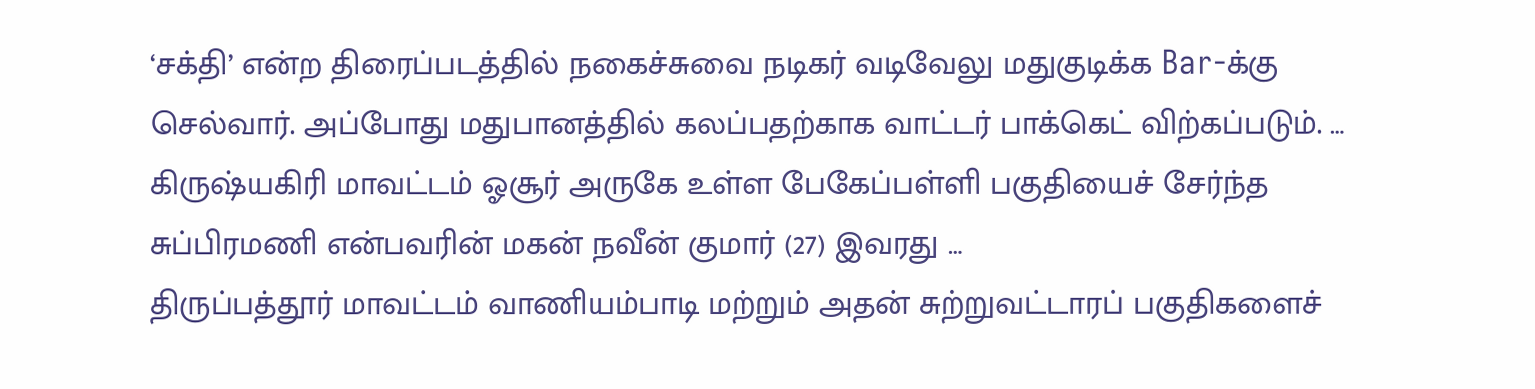‘சக்தி’ என்ற திரைப்படத்தில் நகைச்சுவை நடிகர் வடிவேலு மதுகுடிக்க Bar-க்கு செல்வார். அப்போது மதுபானத்தில் கலப்பதற்காக வாட்டர் பாக்கெட் விற்கப்படும். …
கிருஷ்யகிரி மாவட்டம் ஓசூர் அருகே உள்ள பேகேப்பள்ளி பகுதியைச் சேர்ந்த சுப்பிரமணி என்பவரின் மகன் நவீன் குமார் (27) இவரது …
திருப்பத்தூர் மாவட்டம் வாணியம்பாடி மற்றும் அதன் சுற்றுவட்டாரப் பகுதிகளைச்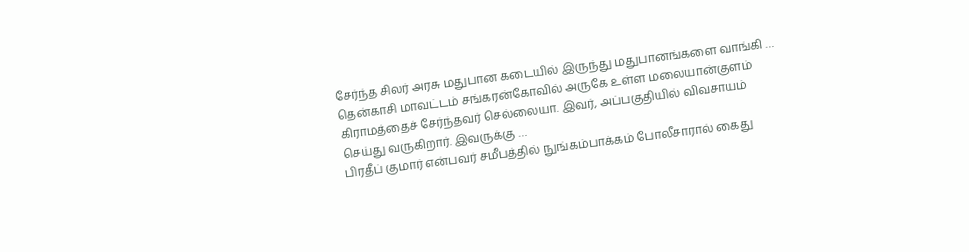சேர்ந்த சிலர் அரசு மதுபான கடையில் இருந்து மதுபானங்களை வாங்கி …
தென்காசி மாவட்டம் சங்கரன்கோவில் அருகே உள்ள மலையான்குளம் கிராமத்தைச் சேர்ந்தவர் செல்லையா. இவர், அப்பகுதியில் விவசாயம் செய்து வருகிறார். இவருக்கு …
பிரதீப் குமார் என்பவர் சமீபத்தில் நுங்கம்பாக்கம் போலீசாரால் கைது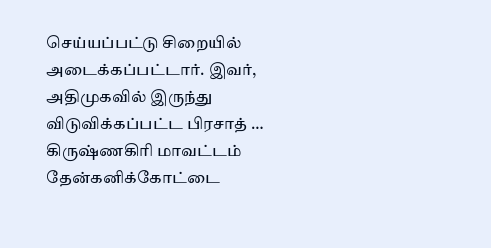செய்யப்பட்டு சிறையில் அடைக்கப்பட்டார். இவர், அதிமுகவில் இருந்து விடுவிக்கப்பட்ட பிரசாத் …
கிருஷ்ணகிரி மாவட்டம் தேன்கனிக்கோட்டை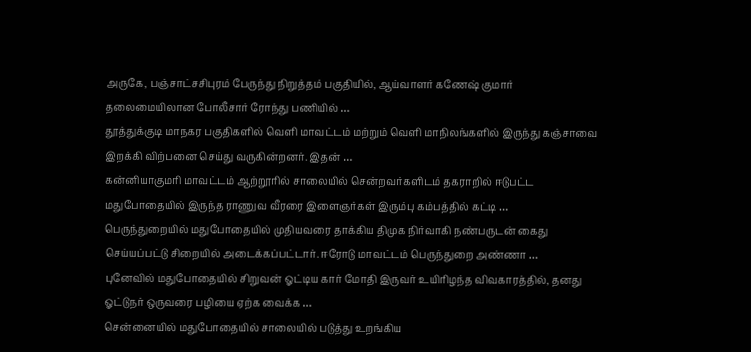அருகே, பஞ்சாட்சசிபுரம் பேருந்து நிறுத்தம் பகுதியில், ஆய்வாளர் கணேஷ் குமார் தலைமையிலான போலீசார் ரோந்து பணியில் …
தூத்துக்குடி மாநகர பகுதிகளில் வெளி மாவட்டம் மற்றும் வெளி மாநிலங்களில் இருந்து கஞ்சாவை இறக்கி விற்பனை செய்து வருகின்றனர். இதன் …
கன்னியாகுமரி மாவட்டம் ஆற்றூரில் சாலையில் சென்றவர்களிடம் தகராறில் ஈடுபட்ட மதுபோதையில் இருந்த ராணுவ வீரரை இளைஞர்கள் இரும்பு கம்பத்தில் கட்டி …
பெருந்துறையில் மதுபோதையில் முதியவரை தாக்கிய திமுக நிர்வாகி நண்பருடன் கைது செய்யப்பட்டு சிறையில் அடைக்கப்பட்டார். ஈரோடு மாவட்டம் பெருந்துறை அண்ணா …
புனேவில் மதுபோதையில் சிறுவன் ஓட்டிய கார் மோதி இருவர் உயிரிழந்த விவகாரத்தில், தனது ஓட்டுநர் ஒருவரை பழியை ஏற்க வைக்க …
சென்னையில் மதுபோதையில் சாலையில் படுத்து உறங்கிய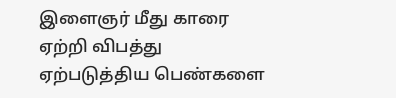இளைஞர் மீது காரை ஏற்றி விபத்து ஏற்படுத்திய பெண்களை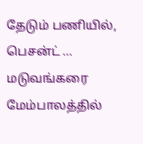தேடும் பணியில், பெசன்ட் …
மடுவங்கரை மேம்பாலத்தில்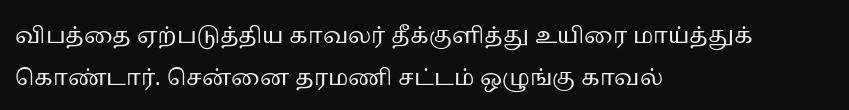விபத்தை ஏற்படுத்திய காவலர் தீக்குளித்து உயிரை மாய்த்துக் கொண்டார். சென்னை தரமணி சட்டம் ஒழுங்கு காவல்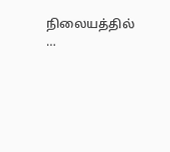நிலையத்தில் …